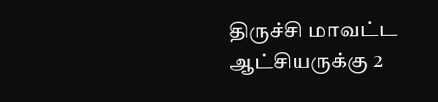திருச்சி மாவட்ட ஆட்சியருக்கு 2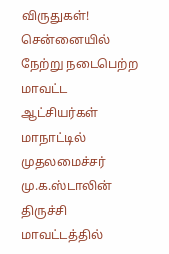விருதுகள்!
சென்னையில் நேற்று நடைபெற்ற மாவட்ட ஆட்சியர்கள் மாநாட்டில் முதலமைச்சர் மு.க.ஸ்டாலின் திருச்சி மாவட்டத்தில்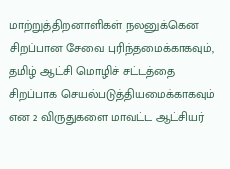மாற்றுத்திறனாளிகள் நலனுக்கென சிறப்பான சேவை புரிந்தமைக்காகவும், தமிழ் ஆட்சி மொழிச் சட்டத்தை சிறப்பாக செயல்படுத்தியமைக்காகவும் என 2 விருதுகளை மாவட்ட ஆட்சியர்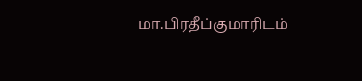மா.பிரதீப்குமாரிடம்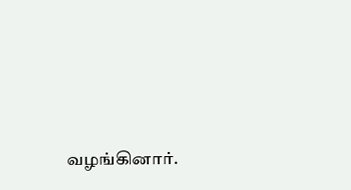வழங்கினார்.